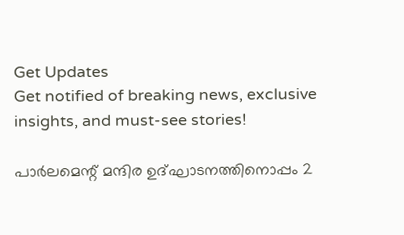Get Updates
Get notified of breaking news, exclusive insights, and must-see stories!

പാര്‍ലമെന്റ് മന്ദിര ഉദ്ഘാടനത്തിനൊപ്പം 2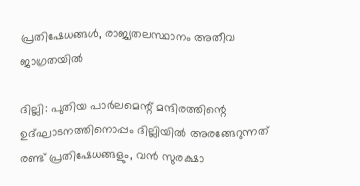പ്രതിഷേധങ്ങള്‍, രാജ്യതലസ്ഥാനം അതീവ ജാഗ്രതയില്‍

ദില്ലി: പുതിയ പാര്‍ലമെന്റ് മന്ദിരത്തിന്റെ ഉദ്ഘാടനത്തിനൊപ്പം ദില്ലിയില്‍ അരങ്ങേറുന്നത് രണ്ട് പ്രതിഷേധങ്ങളും, വന്‍ സുരക്ഷാ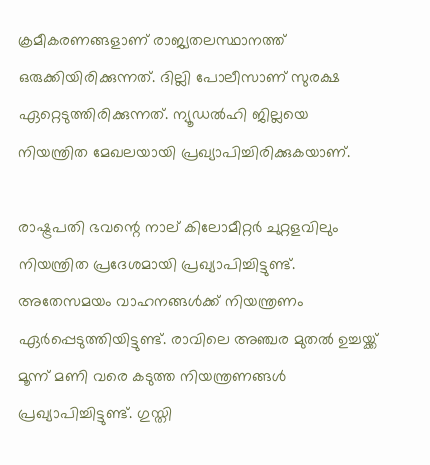ക്രമീകരണങ്ങളാണ് രാജ്യതലസ്ഥാനത്ത് ഒരുക്കിയിരിക്കുന്നത്. ദില്ലി പോലീസാണ് സുരക്ഷ ഏറ്റെടുത്തിരിക്കുന്നത്. ന്യൂഡല്‍ഹി ജില്ലയെ നിയന്ത്രിത മേഖലയായി പ്രഖ്യാപിച്ചിരിക്കുകയാണ്.

രാഷ്ട്രപതി ഭവന്റെ നാല് കിലോമീറ്റര്‍ ചുറ്റളവിലും നിയന്ത്രിത പ്രദേശമായി പ്രഖ്യാപിച്ചിട്ടുണ്ട്. അതേസമയം വാഹനങ്ങള്‍ക്ക് നിയന്ത്രണം ഏര്‍പ്പെടുത്തിയിട്ടുണ്ട്. രാവിലെ അഞ്ചര മുതല്‍ ഉച്ചയ്ക്ക് മൂന്ന് മണി വരെ കടുത്ത നിയന്ത്രണങ്ങള്‍ പ്രഖ്യാപിച്ചിട്ടുണ്ട്. ഗുസ്തി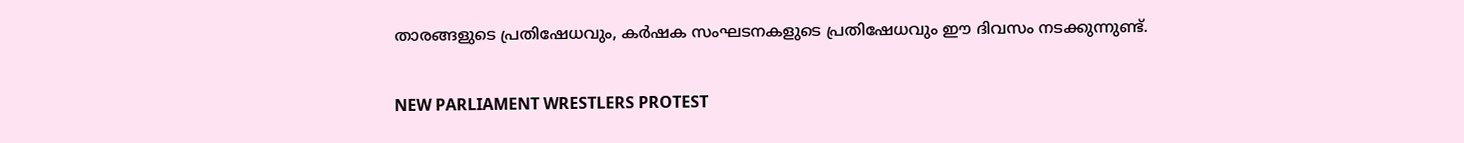താരങ്ങളുടെ പ്രതിഷേധവും, കര്‍ഷക സംഘടനകളുടെ പ്രതിഷേധവും ഈ ദിവസം നടക്കുന്നുണ്ട്.

NEW PARLIAMENT WRESTLERS PROTEST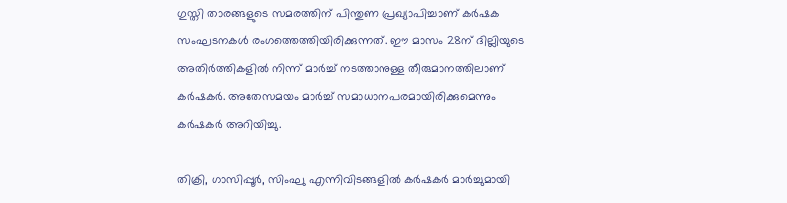ഗുസ്തി താരങ്ങളുടെ സമരത്തിന് പിന്തുണ പ്രഖ്യാപിച്ചാണ് കര്‍ഷക സംഘടനകള്‍ രംഗത്തെത്തിയിരിക്കുന്നത്. ഈ മാസം 28ന് ദില്ലിയുടെ അതിര്‍ത്തികളില്‍ നിന്ന് മാര്‍ച്ച് നടത്താനുള്ള തീരുമാനത്തിലാണ് കര്‍ഷകര്‍. അതേസമയം മാര്‍ച്ച് സമാധാനപരമായിരിക്കുമെന്നും കര്‍ഷകര്‍ അറിയിച്ചു.

തിക്രി, ഗാസിപ്പൂര്‍, സിംഘു എന്നിവിടങ്ങളില്‍ കര്‍ഷകര്‍ മാര്‍ച്ചുമായി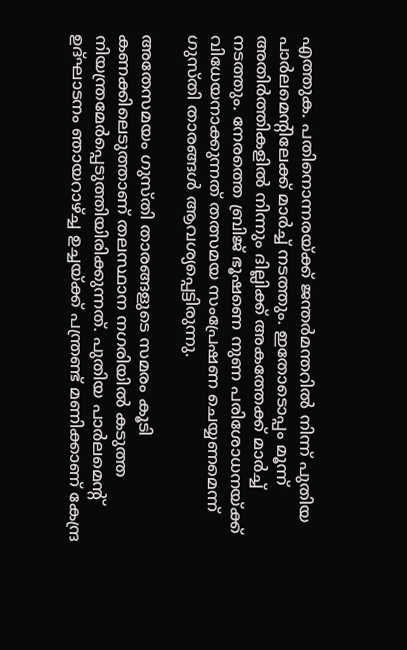എത്തുക. പതിനൊന്നരയ്ക്ക് ജന്തര്‍മന്തറില്‍ നിന്ന് പുതിയ പാര്‍ലമെന്റിലേക്ക് മാര്‍ച്ച് നടത്തും. ഇതോടൊപ്പം മൂന്ന് അതിര്‍ത്തികളില്‍ നിന്നും ദില്ലിക്ക് അകത്തേക്ക് മാര്‍ച്ച് നടത്തും. നേരത്തെ ബ്രിജ് ഭൂഷണെ നുണ പരിശോധനയ്ക്ക് വിധേയനാക്കുന്നത് തത്സമയ സംപ്രേഷണ ചെയ്യണമെന്ന് ഗുസ്തി താരങ്ങള്‍ ആവശ്യപ്പെട്ടിരുന്നു.

അതേസമയം ഗുസ്തി താരങ്ങളുടെ സമരം കൂടി കണക്കിലെടുത്താണ് തലസ്ഥാന നഗരിയില്‍ കടുത്ത നിയന്ത്രമേര്‍പ്പെടുത്തിയിരിക്കുന്നത്. പുതിയ പാര്‍ലമെന്റ് ഉദ്ഘാടനം ഞായറാഴ്ച്ച ഉച്ചയ്ക്ക് പന്ത്രണ്ട് മണിക്കാണ് കേന്ദ്ര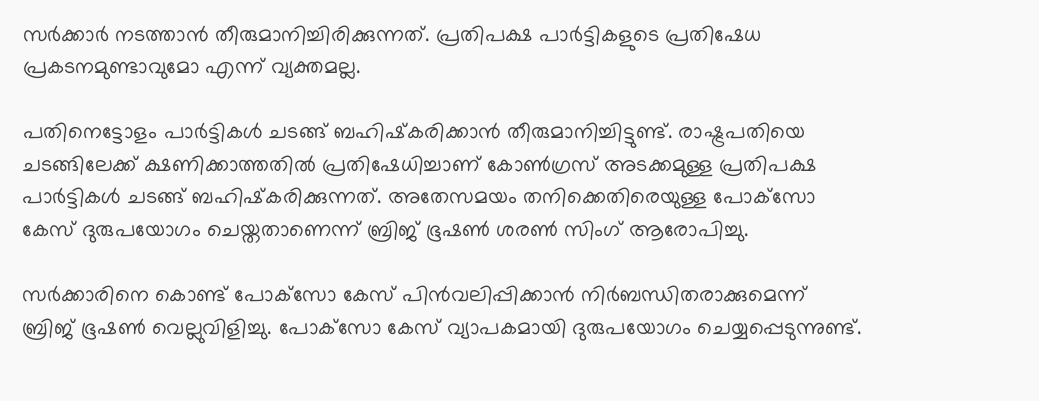സര്‍ക്കാര്‍ നടത്താന്‍ തീരുമാനിച്ചിരിക്കുന്നത്. പ്രതിപക്ഷ പാര്‍ട്ടികളുടെ പ്രതിഷേധ പ്രകടനമുണ്ടാവുമോ എന്ന് വ്യക്തമല്ല.

പതിനെട്ടോളം പാര്‍ട്ടികള്‍ ചടങ്ങ് ബഹിഷ്‌കരിക്കാന്‍ തീരുമാനിച്ചിട്ടുണ്ട്. രാഷ്ട്രപതിയെ ചടങ്ങിലേക്ക് ക്ഷണിക്കാത്തതില്‍ പ്രതിഷേധിച്ചാണ് കോണ്‍ഗ്രസ് അടക്കമുള്ള പ്രതിപക്ഷ പാര്‍ട്ടികള്‍ ചടങ്ങ് ബഹിഷ്‌കരിക്കുന്നത്. അതേസമയം തനിക്കെതിരെയുള്ള പോക്‌സോ കേസ് ദുരുപയോഗം ചെയ്തതാണെന്ന് ബ്രിജ് ഭൂഷണ്‍ ശരണ്‍ സിംഗ് ആരോപിച്ചു.

സര്‍ക്കാരിനെ കൊണ്ട് പോക്‌സോ കേസ് പിന്‍വലിപ്പിക്കാന്‍ നിര്‍ബന്ധിതരാക്കുമെന്ന് ബ്രിജ് ഭൂഷണ്‍ വെല്ലുവിളിച്ചു. പോക്‌സോ കേസ് വ്യാപകമായി ദുരുപയോഗം ചെയ്യപ്പെടുന്നുണ്ട്.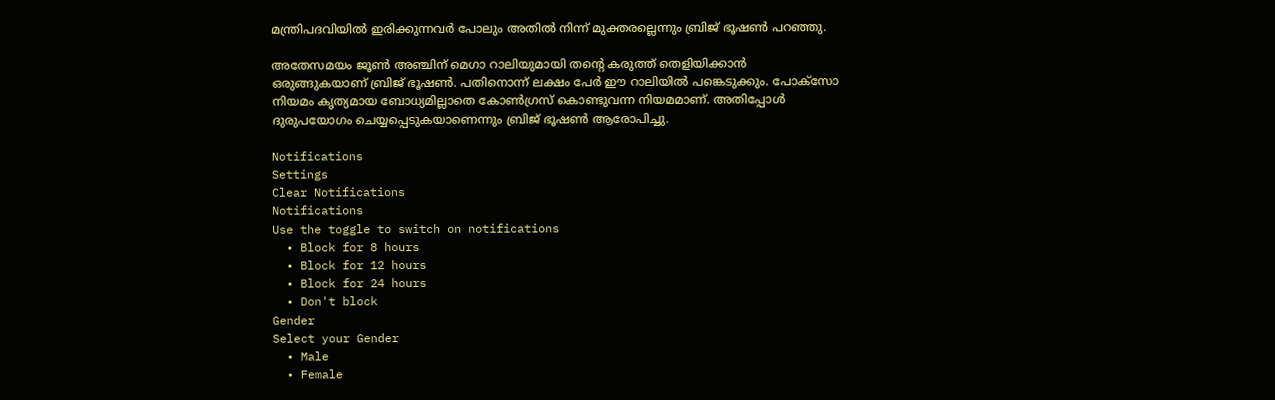മന്ത്രിപദവിയില്‍ ഇരിക്കുന്നവര്‍ പോലും അതില്‍ നിന്ന് മുക്തരല്ലെന്നും ബ്രിജ് ഭൂഷണ്‍ പറഞ്ഞു.

അതേസമയം ജൂണ്‍ അഞ്ചിന് മെഗാ റാലിയുമായി തന്റെ കരുത്ത് തെളിയിക്കാന്‍ ഒരുങ്ങുകയാണ് ബ്രിജ് ഭൂഷണ്‍. പതിനൊന്ന് ലക്ഷം പേര്‍ ഈ റാലിയില്‍ പങ്കെടുക്കും. പോക്‌സോ നിയമം കൃത്യമായ ബോധ്യമില്ലാതെ കോണ്‍ഗ്രസ് കൊണ്ടുവന്ന നിയമമാണ്. അതിപ്പോള്‍ ദുരുപയോഗം ചെയ്യപ്പെടുകയാണെന്നും ബ്രിജ് ഭൂഷണ്‍ ആരോപിച്ചു.

Notifications
Settings
Clear Notifications
Notifications
Use the toggle to switch on notifications
  • Block for 8 hours
  • Block for 12 hours
  • Block for 24 hours
  • Don't block
Gender
Select your Gender
  • Male
  • Female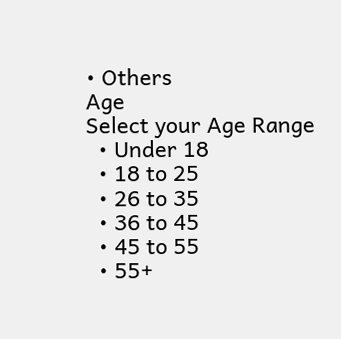• Others
Age
Select your Age Range
  • Under 18
  • 18 to 25
  • 26 to 35
  • 36 to 45
  • 45 to 55
  • 55+